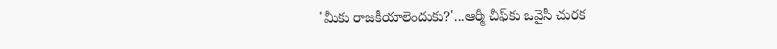'మీకు రాజకీయాలెందుకు?'...ఆర్మీ చీఫ్‌కు ఒవైసీ చురక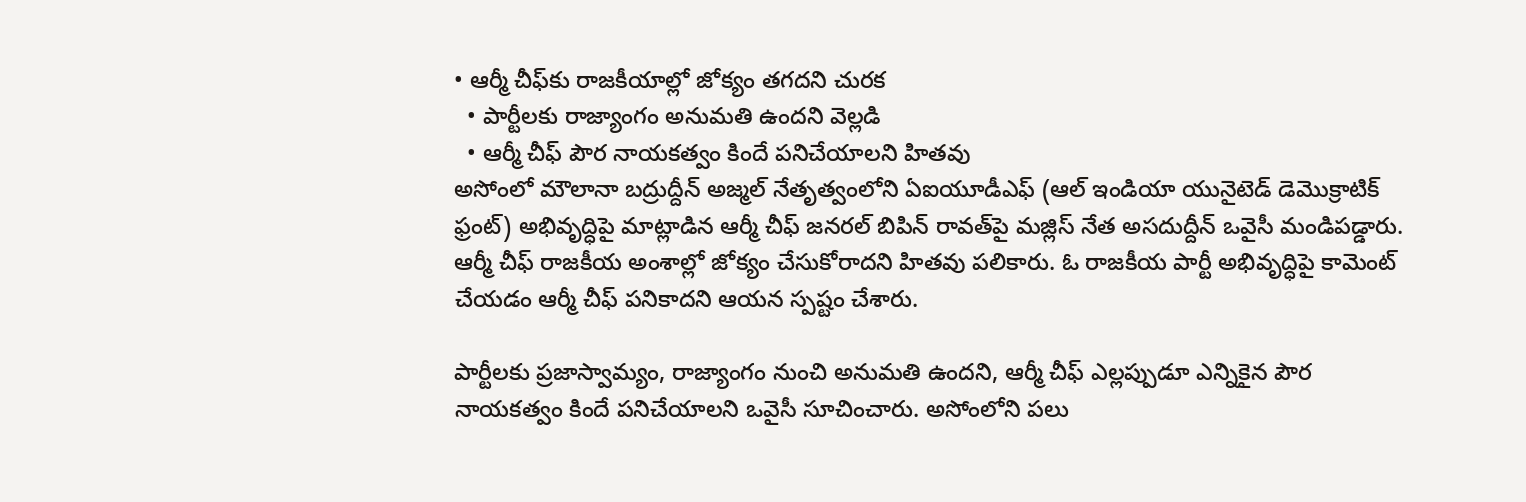• ఆర్మీ చీఫ్‌కు రాజకీయాల్లో జోక్యం తగదని చురక
  • పార్టీలకు రాజ్యాంగం అనుమతి ఉందని వెల్లడి
  • ఆర్మీ చీఫ్ పౌర నాయకత్వం కిందే పనిచేయాలని హితవు
అసోంలో మౌలానా బద్రుద్దీన్ అజ్మల్ నేతృత్వంలోని ఏఐయూడీఎఫ్ (ఆల్ ఇండియా యునైటెడ్ డెమొక్రాటిక్ ఫ్రంట్) అభివృద్ధిపై మాట్లాడిన ఆర్మీ చీఫ్ జనరల్ బిపిన్ రావత్‌‌పై మజ్లిస్ నేత అసదుద్దీన్ ఒవైసీ మండిపడ్డారు. ఆర్మీ చీఫ్‌ రాజకీయ అంశాల్లో జోక్యం చేసుకోరాదని హితవు పలికారు. ఓ రాజకీయ పార్టీ అభివృద్ధిపై కామెంట్ చేయడం ఆర్మీ చీఫ్ పనికాదని ఆయన స్పష్టం చేశారు.

పార్టీలకు ప్రజాస్వామ్యం, రాజ్యాంగం నుంచి అనుమతి ఉందని, ఆర్మీ చీఫ్ ఎల్లప్పుడూ ఎన్నికైన పౌర నాయకత్వం కిందే పనిచేయాలని ఒవైసీ సూచించారు. అసోంలోని పలు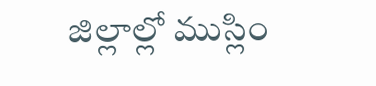జిల్లాల్లో ముస్లిం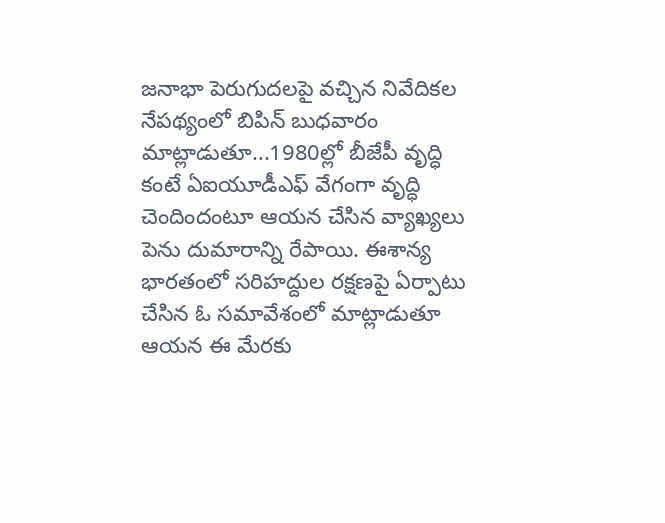జనాభా పెరుగుదలపై వచ్చిన నివేదికల నేపథ్యంలో బిపిన్ బుధవారం మాట్లాడుతూ...1980ల్లో బీజేపీ వృద్ధి కంటే ఏఐయూడీఎఫ్ వేగంగా వృద్ధి చెందిందంటూ ఆయన చేసిన వ్యాఖ్యలు పెను దుమారాన్ని రేపాయి. ఈశాన్య భారతంలో సరిహద్దుల రక్షణపై ఏర్పాటు చేసిన ఓ సమావేశంలో మాట్లాడుతూ ఆయన ఈ మేరకు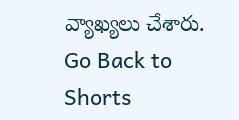వ్యాఖ్యలు చేశారు.
Go Back to Shorts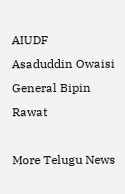AIUDF
Asaduddin Owaisi
General Bipin Rawat

More Telugu News